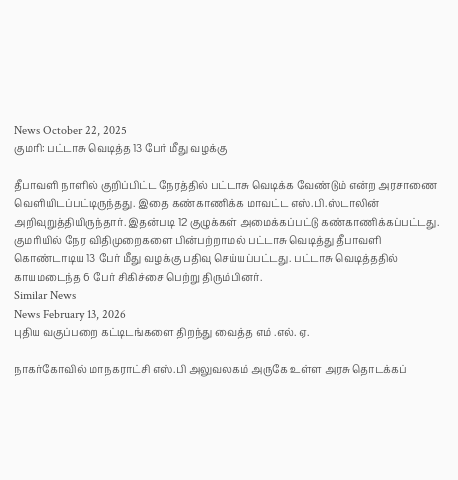News October 22, 2025
குமரி: பட்டாசு வெடித்த 13 பேர் மீது வழக்கு

தீபாவளி நாளில் குறிப்பிட்ட நேரத்தில் பட்டாசு வெடிக்க வேண்டும் என்ற அரசாணை வெளியிடப்பட்டிருந்தது. இதை கண்காணிக்க மாவட்ட எஸ்.பி.ஸ்டாலின் அறிவுறுத்தியிருந்தார். இதன்படி 12 குழுக்கள் அமைக்கப்பட்டு கண்காணிக்கப்பட்டது. குமரியில் நேர விதிமுறைகளை பின்பற்றாமல் பட்டாசு வெடித்து தீபாவளி கொண்டாடிய 13 பேர் மீது வழக்கு பதிவு செய்யப்பட்டது. பட்டாசு வெடித்ததில் காயமடைந்த 6 பேர் சிகிச்சை பெற்று திரும்பினர்.
Similar News
News February 13, 2026
புதிய வகுப்பறை கட்டிடங்களை திறந்து வைத்த எம் .எல். ஏ.

நாகர்கோவில் மாநகராட்சி எஸ்.பி அலுவலகம் அருகே உள்ள அரசு தொடக்கப்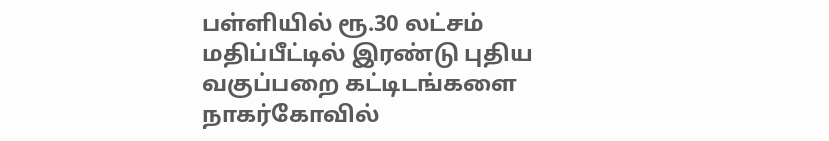பள்ளியில் ரூ.30 லட்சம் மதிப்பீட்டில் இரண்டு புதிய வகுப்பறை கட்டிடங்களை நாகர்கோவில்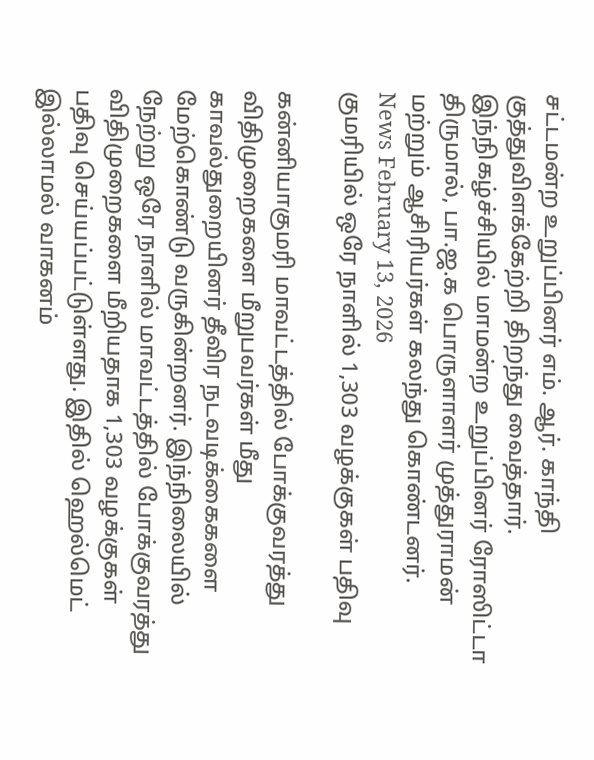சட்டமன்ற உறுப்பினர் எம். ஆர். காந்தி குத்துவிளக்கேற்றி திறந்து வைத்தார். இந்நிகழ்ச்சியில் மாமன்ற உறுப்பினர் ரோஸிட்டா திருமால், பா.ஜ.க பொருளாளர் முத்துராமன் மற்றும் ஆசிரியர்கள் கலந்து கொண்டனர்.
News February 13, 2026
குமரியில் ஒரே நாளில் 1,303 வழக்குகள் பதிவு

கன்னியாகுமரி மாவட்டத்தில் போக்குவரத்து விதிமுறைகளை மீறுபவர்கள் மீது காவல்துறையினர் தீவிர நடவடிக்கைகளை மேற்கொண்டு வருகின்றனர். இந்நிலையில் நேற்று ஒரே நாளில் மாவட்டத்தில் போக்குவரத்து விதிமுறைகளை மீறியதாக 1,303 வழக்குகள் பதிவு செய்யப்பட்டுள்ளது. இதில் ஹெல்மெட் இல்லாமல் வாகனம்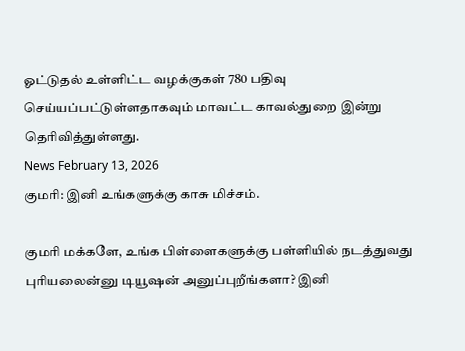ஓட்டுதல் உள்ளிட்ட வழக்குகள் 780 பதிவு செய்யப்பட்டுள்ளதாகவும் மாவட்ட காவல்துறை இன்று தெரிவித்துள்ளது.
News February 13, 2026
குமரி: இனி உங்களுக்கு காசு மிச்சம்.

குமரி மக்களே, உங்க பிள்ளைகளுக்கு பள்ளியில் நடத்துவது புரியலைன்னு டியூஷன் அனுப்புறீங்களா? இனி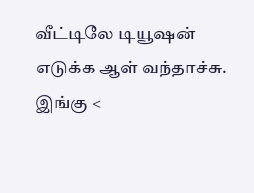வீட்டிலே டியூஷன் எடுக்க ஆள் வந்தாச்சு. இங்கு <